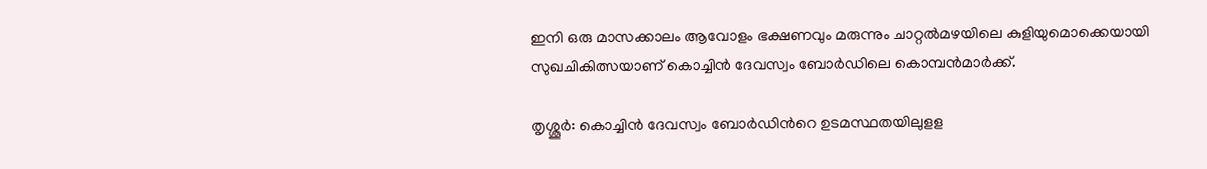ഇനി ഒരു മാസക്കാലം ആവോളം ഭക്ഷണവും മരുന്നും ചാറ്റൽമഴയിലെ കുളിയുമൊക്കെയായി സുഖചികിത്സയാണ് കൊച്ചിന്‍ ദേവസ്വം ബോര്‍ഡിലെ കൊമ്പന്‍മാര്‍ക്ക്.

തൃശ്ശൂര്‍: കൊച്ചിൻ ദേവസ്വം ബോര്‍ഡിന്‍റെ ഉടമസ്ഥതയിലുളള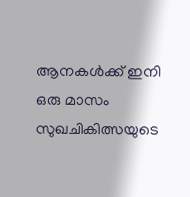ആനകള്‍‍ക്ക് ഇനി ഒരു മാസം സുഖചികിത്സയുടെ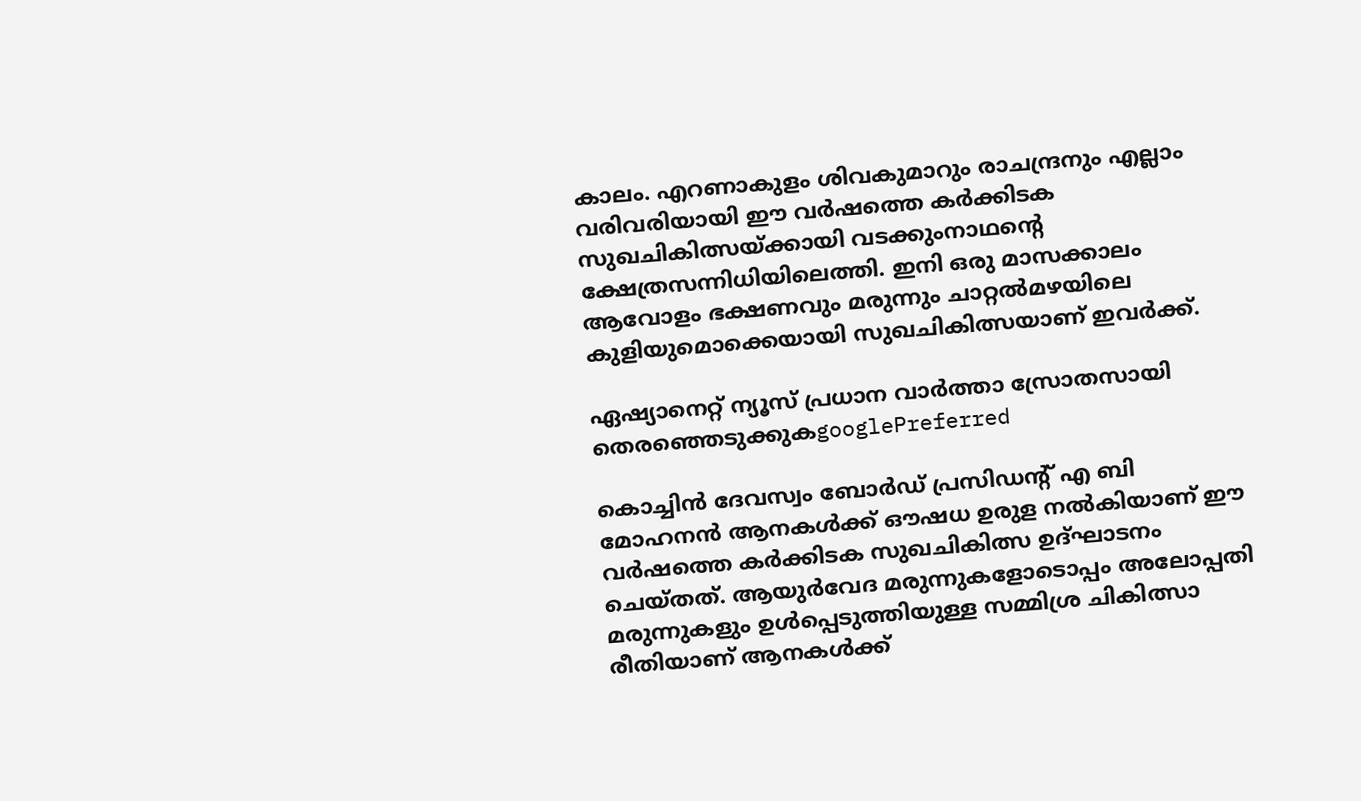കാലം. എറണാകുളം ശിവകുമാറും രാചന്ദ്രനും എല്ലാം വരിവരിയായി ഈ വര്‍ഷത്തെ കര്‍ക്കിടക സുഖചികിത്സയ്ക്കായി വടക്കുംനാഥന്‍റെ ക്ഷേത്രസന്നിധിയിലെത്തി. ഇനി ഒരു മാസക്കാലം ആവോളം ഭക്ഷണവും മരുന്നും ചാറ്റൽമഴയിലെ കുളിയുമൊക്കെയായി സുഖചികിത്സയാണ് ഇവര്‍ക്ക്.

ഏഷ്യാനെറ്റ് ന്യൂസ് പ്രധാന വാർത്താ സ്രോതസായി തെരഞ്ഞെടുക്കുകgooglePreferred

കൊച്ചിൻ ദേവസ്വം ബോര്‍ഡ് പ്രസിഡന്‍റ് എ ബി മോഹനൻ ആനകൾക്ക് ഔഷധ ഉരുള നൽകിയാണ് ഈ വര്‍ഷത്തെ കര്‍ക്കിടക സുഖചികിത്സ ഉദ്ഘാടനം ചെയ്തത്. ആയുര്‍വേദ മരുന്നുകളോടൊപ്പം അലോപ്പതി മരുന്നുകളും ഉള്‍പ്പെടുത്തിയുള്ള സമ്മിശ്ര ചികിത്സാ രീതിയാണ് ആനകള്‍ക്ക്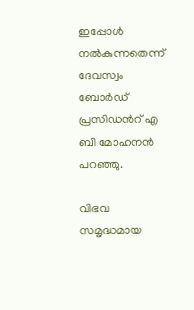ഇപ്പോള്‍ നല്‍കുന്നതെന്ന് ദേവസ്വം ബോര്‍ഡ് പ്രസിഡന്‍റ് എ ബി മോഹനന്‍ പറഞ്ഞു.

വിഭവ സമൃദ്ധമായ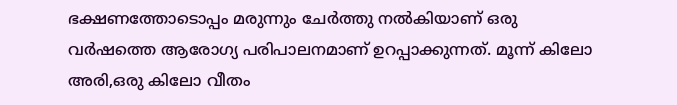ഭക്ഷണത്തോടൊപ്പം മരുന്നും ചേര്‍ത്തു നല്‍കിയാണ് ഒരു വർഷത്തെ ആരോഗ്യ പരിപാലനമാണ് ഉറപ്പാക്കുന്നത്. മൂന്ന് കിലോ അരി,ഒരു കിലോ വീതം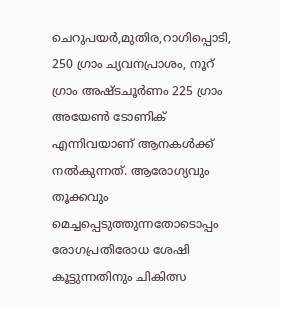ചെറുപയ‍ർ,മുതിര,റാഗിപ്പൊടി, 250 ഗ്രാം ച്യവനപ്രാശം, നൂറ് ഗ്രാം അഷ്ടചൂർണം 225 ഗ്രാം അയേൺ ടോണിക് എന്നിവയാണ് ആനകൾക്ക് നൽകുന്നത്. ആരോഗ്യവും തൂക്കവും മെച്ചപ്പെടുത്തുന്നതോടൊപ്പം രോഗപ്രതിരോധ ശേഷി കൂട്ടുന്നതിനും ചികിത്സ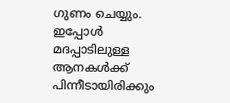ഗുണം ചെയ്യും. ഇപ്പോൾ മദപ്പാടിലുള്ള ആനകൾക്ക് പിന്നീടായിരിക്കും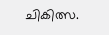ചികിത്സ.